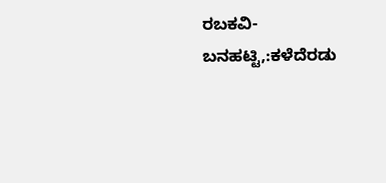ರಬಕವಿ-ಬನಹಟ್ಟಿ,:ಕಳೆದೆರಡು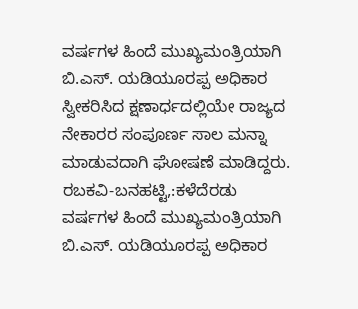ವರ್ಷಗಳ ಹಿಂದೆ ಮುಖ್ಯಮಂತ್ರಿಯಾಗಿ ಬಿ.ಎಸ್. ಯಡಿಯೂರಪ್ಪ ಅಧಿಕಾರ ಸ್ವೀಕರಿಸಿದ ಕ್ಷಣಾರ್ಧದಲ್ಲಿಯೇ ರಾಜ್ಯದ ನೇಕಾರರ ಸಂಪೂರ್ಣ ಸಾಲ ಮನ್ನಾ ಮಾಡುವದಾಗಿ ಘೋಷಣೆ ಮಾಡಿದ್ದರು.
ರಬಕವಿ-ಬನಹಟ್ಟಿ,:ಕಳೆದೆರಡು ವರ್ಷಗಳ ಹಿಂದೆ ಮುಖ್ಯಮಂತ್ರಿಯಾಗಿ ಬಿ.ಎಸ್. ಯಡಿಯೂರಪ್ಪ ಅಧಿಕಾರ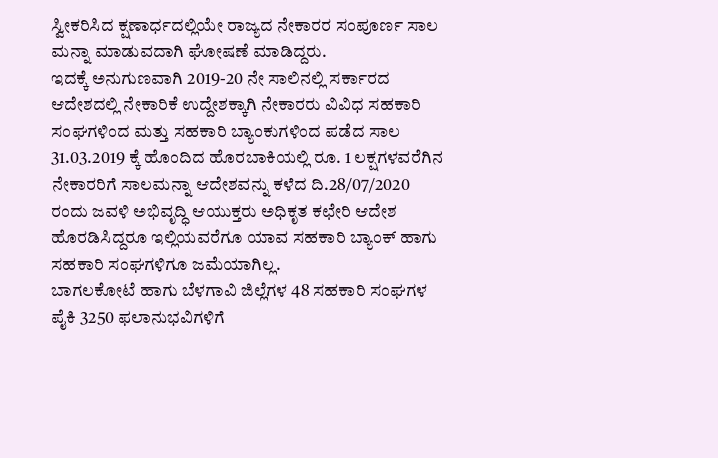ಸ್ವೀಕರಿಸಿದ ಕ್ಷಣಾರ್ಧದಲ್ಲಿಯೇ ರಾಜ್ಯದ ನೇಕಾರರ ಸಂಪೂರ್ಣ ಸಾಲ ಮನ್ನಾ ಮಾಡುವದಾಗಿ ಘೋಷಣೆ ಮಾಡಿದ್ದರು.
ಇದಕ್ಕೆ ಅನುಗುಣವಾಗಿ 2019-20 ನೇ ಸಾಲಿನಲ್ಲಿ ಸರ್ಕಾರದ ಆದೇಶದಲ್ಲಿ ನೇಕಾರಿಕೆ ಉದ್ದೇಶಕ್ಕಾಗಿ ನೇಕಾರರು ವಿವಿಧ ಸಹಕಾರಿ ಸಂಘಗಳಿಂದ ಮತ್ತು ಸಹಕಾರಿ ಬ್ಯಾಂಕುಗಳಿಂದ ಪಡೆದ ಸಾಲ 31.03.2019 ಕ್ಕೆ ಹೊಂದಿದ ಹೊರಬಾಕಿಯಲ್ಲಿ ರೂ. 1 ಲಕ್ಷಗಳವರೆಗಿನ ನೇಕಾರರಿಗೆ ಸಾಲಮನ್ನಾ ಆದೇಶವನ್ನು ಕಳೆದ ದಿ.28/07/2020 ರಂದು ಜವಳಿ ಅಭಿವೃದ್ಧಿ ಆಯುಕ್ತರು ಅಧಿಕೃತ ಕಛೇರಿ ಆದೇಶ ಹೊರಡಿಸಿದ್ದರೂ ಇಲ್ಲಿಯವರೆಗೂ ಯಾವ ಸಹಕಾರಿ ಬ್ಯಾಂಕ್ ಹಾಗು ಸಹಕಾರಿ ಸಂಘಗಳಿಗೂ ಜಮೆಯಾಗಿಲ್ಲ.
ಬಾಗಲಕೋಟೆ ಹಾಗು ಬೆಳಗಾವಿ ಜಿಲ್ಲೆಗಳ 48 ಸಹಕಾರಿ ಸಂಘಗಳ ಪೈಕಿ 3250 ಫಲಾನುಭವಿಗಳಿಗೆ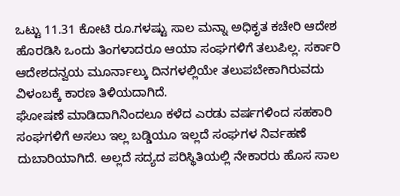ಒಟ್ಟು 11.31 ಕೋಟಿ ರೂ.ಗಳಷ್ಟು ಸಾಲ ಮನ್ನಾ ಅಧಿಕೃತ ಕಚೇರಿ ಆದೇಶ ಹೊರಡಿಸಿ ಒಂದು ತಿಂಗಳಾದರೂ ಆಯಾ ಸಂಘಗಳಿಗೆ ತಲುಪಿಲ್ಲ. ಸರ್ಕಾರಿ ಆದೇಶದನ್ವಯ ಮೂರ್ನಾಲ್ಕು ದಿನಗಳಲ್ಲಿಯೇ ತಲುಪಬೇಕಾಗಿರುವದು ವಿಳಂಬಕ್ಕೆ ಕಾರಣ ತಿಳಿಯದಾಗಿದೆ.
ಘೋಷಣೆ ಮಾಡಿದಾಗಿನಿಂದಲೂ ಕಳೆದ ಎರಡು ವರ್ಷಗಳಿಂದ ಸಹಕಾರಿ ಸಂಘಗಳಿಗೆ ಅಸಲು ಇಲ್ಲ ಬಡ್ಡಿಯೂ ಇಲ್ಲದೆ ಸಂಘಗಳ ನಿರ್ವಹಣೆ ದುಬಾರಿಯಾಗಿದೆ. ಅಲ್ಲದೆ ಸದ್ಯದ ಪರಿಸ್ಥಿತಿಯಲ್ಲಿ ನೇಕಾರರು ಹೊಸ ಸಾಲ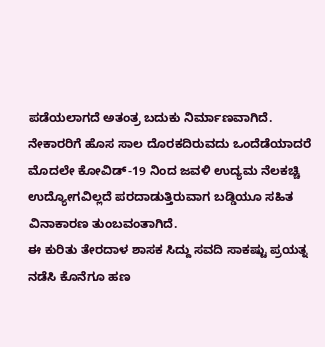ಪಡೆಯಲಾಗದೆ ಅತಂತ್ರ ಬದುಕು ನಿರ್ಮಾಣವಾಗಿದೆ.
ನೇಕಾರರಿಗೆ ಹೊಸ ಸಾಲ ದೊರಕದಿರುವದು ಒಂದೆಡೆಯಾದರೆ ಮೊದಲೇ ಕೋವಿಡ್-19 ನಿಂದ ಜವಳಿ ಉದ್ಯಮ ನೆಲಕಚ್ಚಿ ಉದ್ಯೋಗವಿಲ್ಲದೆ ಪರದಾಡುತ್ತಿರುವಾಗ ಬಡ್ಡಿಯೂ ಸಹಿತ ವಿನಾಕಾರಣ ತುಂಬವಂತಾಗಿದೆ.
ಈ ಕುರಿತು ತೇರದಾಳ ಶಾಸಕ ಸಿದ್ದು ಸವದಿ ಸಾಕಷ್ಟು ಪ್ರಯತ್ನ ನಡೆಸಿ ಕೊನೆಗೂ ಹಣ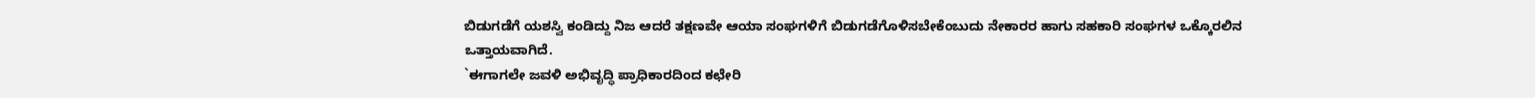ಬಿಡುಗಡೆಗೆ ಯಶಸ್ವಿ ಕಂಡಿದ್ದು ನಿಜ ಆದರೆ ತಕ್ಷಣವೇ ಆಯಾ ಸಂಘಗಳಿಗೆ ಬಿಡುಗಡೆಗೊಳಿಸಬೇಕೆಂಬುದು ನೇಕಾರರ ಹಾಗು ಸಹಕಾರಿ ಸಂಘಗಳ ಒಕ್ಕೊರಲಿನ ಒತ್ತಾಯವಾಗಿದೆ.
`ಈಗಾಗಲೇ ಜವಳಿ ಅಭಿವೃದ್ಧಿ ಪ್ರಾಧಿಕಾರದಿಂದ ಕಛೇರಿ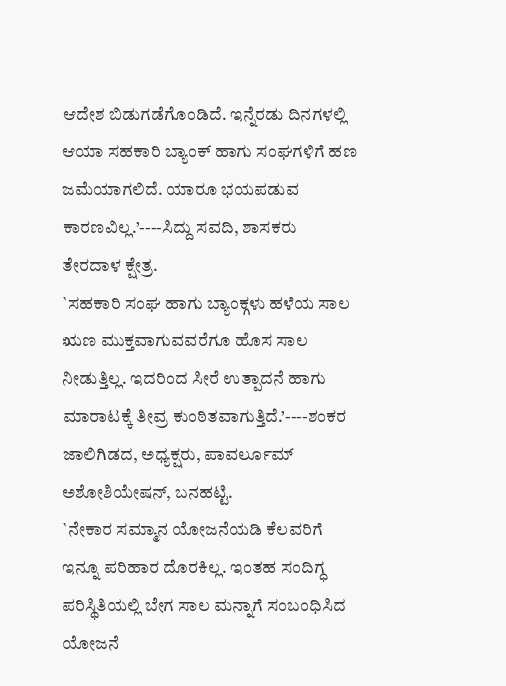ಆದೇಶ ಬಿಡುಗಡೆಗೊಂಡಿದೆ. ಇನ್ನೆರಡು ದಿನಗಳಲ್ಲಿ ಆಯಾ ಸಹಕಾರಿ ಬ್ಯಾಂಕ್ ಹಾಗು ಸಂಘಗಳಿಗೆ ಹಣ ಜಮೆಯಾಗಲಿದೆ. ಯಾರೂ ಭಯಪಡುವ ಕಾರಣವಿಲ್ಲ.’----ಸಿದ್ದು ಸವದಿ, ಶಾಸಕರು ತೇರದಾಳ ಕ್ಷೇತ್ರ.
`ಸಹಕಾರಿ ಸಂಘ ಹಾಗು ಬ್ಯಾಂಕ್ಗಳು ಹಳೆಯ ಸಾಲ ಋಣ ಮುಕ್ತವಾಗುವವರೆಗೂ ಹೊಸ ಸಾಲ ನೀಡುತ್ತಿಲ್ಲ. ಇದರಿಂದ ಸೀರೆ ಉತ್ಪಾದನೆ ಹಾಗು ಮಾರಾಟಕ್ಕೆ ತೀವ್ರ ಕುಂಠಿತವಾಗುತ್ತಿದೆ.’----ಶಂಕರ ಜಾಲಿಗಿಡದ, ಅಧ್ಯಕ್ಷರು, ಪಾವರ್ಲೂಮ್ ಅಶೋಶಿಯೇಷನ್, ಬನಹಟ್ಟಿ.
`ನೇಕಾರ ಸಮ್ಮಾನ ಯೋಜನೆಯಡಿ ಕೆಲವರಿಗೆ ಇನ್ನೂ ಪರಿಹಾರ ದೊರಕಿಲ್ಲ. ಇಂತಹ ಸಂದಿಗ್ಧ ಪರಿಸ್ಥಿತಿಯಲ್ಲಿ ಬೇಗ ಸಾಲ ಮನ್ನಾಗೆ ಸಂಬಂಧಿಸಿದ ಯೋಜನೆ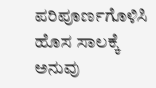ಪರಿಪೂರ್ಣಗೊಳಿಸಿ ಹೊಸ ಸಾಲಕ್ಕೆ ಅನುವು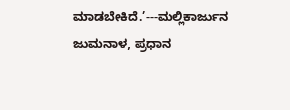ಮಾಡಬೇಕಿದೆ.’---ಮಲ್ಲಿಕಾರ್ಜುನ ಜುಮನಾಳ, ಪ್ರಧಾನ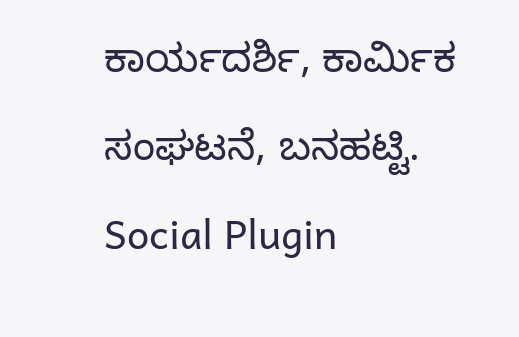ಕಾರ್ಯದರ್ಶಿ, ಕಾರ್ಮಿಕ ಸಂಘಟನೆ, ಬನಹಟ್ಟಿ.
Social Plugin